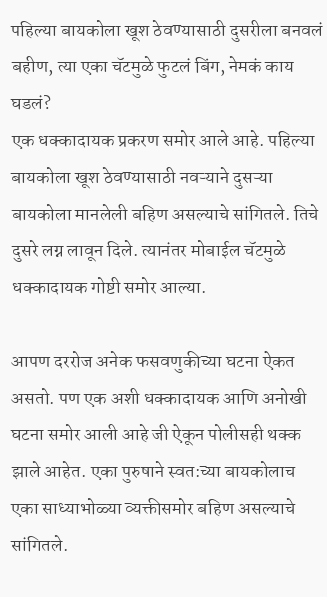पहिल्या बायकोला खूश ठेवण्यासाठी दुसरीला बनवलं बहीण, त्या एका चॅटमुळे फुटलं बिंग, नेमकं काय घडलं?
एक धक्कादायक प्रकरण समोर आले आहे. पहिल्या बायकोला खूश ठेवण्यासाठी नवऱ्याने दुसऱ्या बायकोला मानलेली बहिण असल्याचे सांगितले. तिचे दुसरे लग्न लावून दिले. त्यानंतर मोबाईल चॅटमुळे धक्कादायक गोष्टी समोर आल्या.

आपण दररोज अनेक फसवणुकीच्या घटना ऐकत असतो. पण एक अशी धक्कादायक आणि अनोखी घटना समोर आली आहे जी ऐकून पोलीसही थक्क झाले आहेत. एका पुरुषाने स्वत:च्या बायकोलाच एका साध्याभोळ्या व्यक्तीसमोर बहिण असल्याचे सांगितले.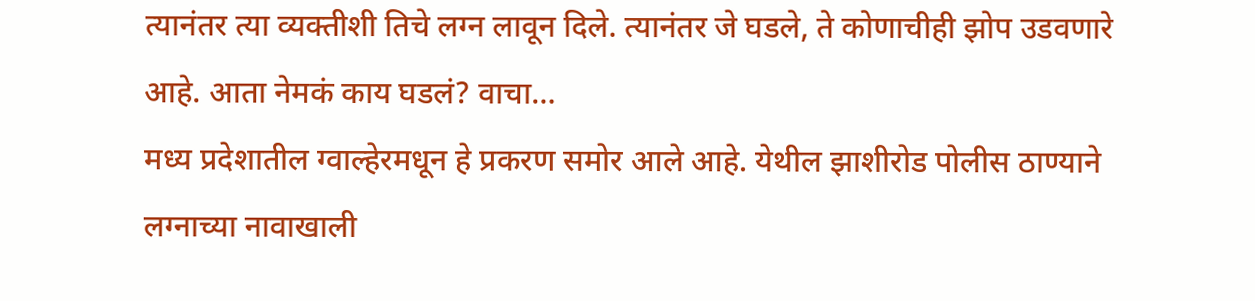त्यानंतर त्या व्यक्तीशी तिचे लग्न लावून दिले. त्यानंतर जे घडले, ते कोणाचीही झोप उडवणारे आहे. आता नेमकं काय घडलं? वाचा…
मध्य प्रदेशातील ग्वाल्हेरमधून हे प्रकरण समोर आले आहे. येथील झाशीरोड पोलीस ठाण्याने लग्नाच्या नावाखाली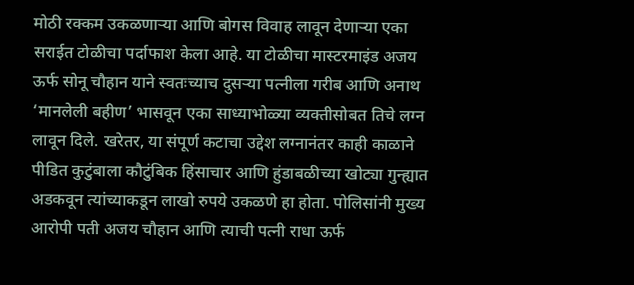मोठी रक्कम उकळणाऱ्या आणि बोगस विवाह लावून देणाऱ्या एका सराईत टोळीचा पर्दाफाश केला आहे. या टोळीचा मास्टरमाइंड अजय ऊर्फ सोनू चौहान याने स्वतःच्याच दुसऱ्या पत्नीला गरीब आणि अनाथ ‘मानलेली बहीण’ भासवून एका साध्याभोळ्या व्यक्तीसोबत तिचे लग्न लावून दिले. खरेतर, या संपूर्ण कटाचा उद्देश लग्नानंतर काही काळाने पीडित कुटुंबाला कौटुंबिक हिंसाचार आणि हुंडाबळीच्या खोट्या गुन्ह्यात अडकवून त्यांच्याकडून लाखो रुपये उकळणे हा होता. पोलिसांनी मुख्य आरोपी पती अजय चौहान आणि त्याची पत्नी राधा ऊर्फ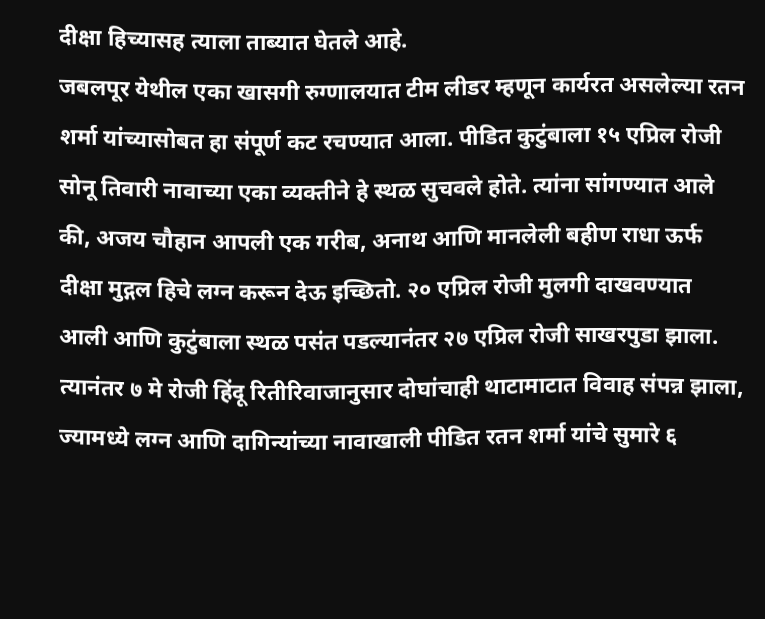दीक्षा हिच्यासह त्याला ताब्यात घेतले आहे.
जबलपूर येथील एका खासगी रुग्णालयात टीम लीडर म्हणून कार्यरत असलेल्या रतन शर्मा यांच्यासोबत हा संपूर्ण कट रचण्यात आला. पीडित कुटुंबाला १५ एप्रिल रोजी सोनू तिवारी नावाच्या एका व्यक्तीने हे स्थळ सुचवले होते. त्यांना सांगण्यात आले की, अजय चौहान आपली एक गरीब, अनाथ आणि मानलेली बहीण राधा ऊर्फ दीक्षा मुद्गल हिचे लग्न करून देऊ इच्छितो. २० एप्रिल रोजी मुलगी दाखवण्यात आली आणि कुटुंबाला स्थळ पसंत पडल्यानंतर २७ एप्रिल रोजी साखरपुडा झाला. त्यानंतर ७ मे रोजी हिंदू रितीरिवाजानुसार दोघांचाही थाटामाटात विवाह संपन्न झाला, ज्यामध्ये लग्न आणि दागिन्यांच्या नावाखाली पीडित रतन शर्मा यांचे सुमारे ६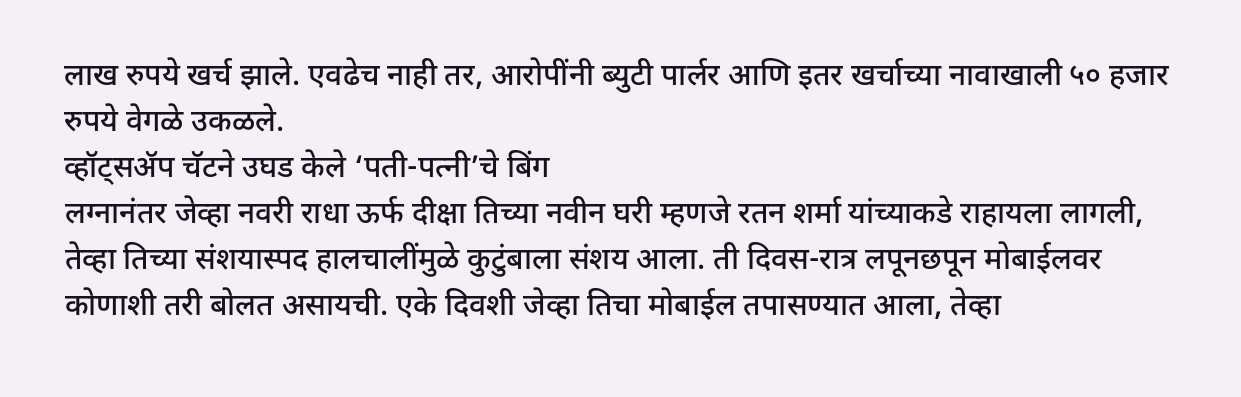लाख रुपये खर्च झाले. एवढेच नाही तर, आरोपींनी ब्युटी पार्लर आणि इतर खर्चाच्या नावाखाली ५० हजार रुपये वेगळे उकळले.
व्हॉट्सॲप चॅटने उघड केले ‘पती-पत्नी’चे बिंग
लग्नानंतर जेव्हा नवरी राधा ऊर्फ दीक्षा तिच्या नवीन घरी म्हणजे रतन शर्मा यांच्याकडे राहायला लागली, तेव्हा तिच्या संशयास्पद हालचालींमुळे कुटुंबाला संशय आला. ती दिवस-रात्र लपूनछपून मोबाईलवर कोणाशी तरी बोलत असायची. एके दिवशी जेव्हा तिचा मोबाईल तपासण्यात आला, तेव्हा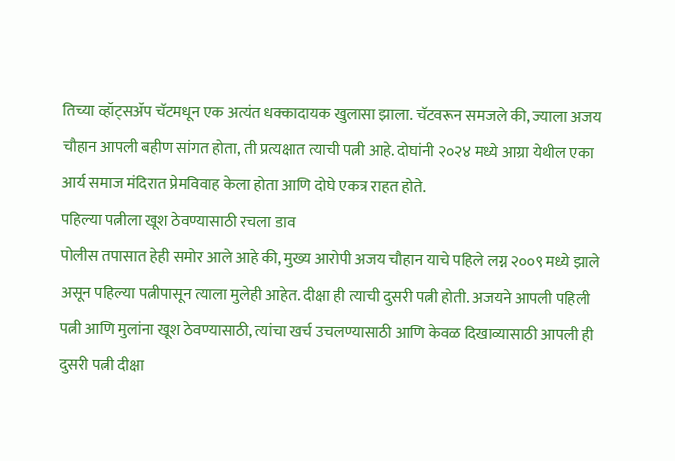तिच्या व्हॉट्सॲप चॅटमधून एक अत्यंत धक्कादायक खुलासा झाला. चॅटवरून समजले की, ज्याला अजय चौहान आपली बहीण सांगत होता, ती प्रत्यक्षात त्याची पत्नी आहे. दोघांनी २०२४ मध्ये आग्रा येथील एका आर्य समाज मंदिरात प्रेमविवाह केला होता आणि दोघे एकत्र राहत होते.
पहिल्या पत्नीला खूश ठेवण्यासाठी रचला डाव
पोलीस तपासात हेही समोर आले आहे की, मुख्य आरोपी अजय चौहान याचे पहिले लग्न २००९ मध्ये झाले असून पहिल्या पत्नीपासून त्याला मुलेही आहेत. दीक्षा ही त्याची दुसरी पत्नी होती. अजयने आपली पहिली पत्नी आणि मुलांना खूश ठेवण्यासाठी, त्यांचा खर्च उचलण्यासाठी आणि केवळ दिखाव्यासाठी आपली ही दुसरी पत्नी दीक्षा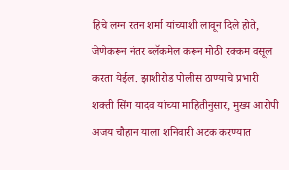हिचे लग्न रतन शर्मा यांच्याशी लावून दिले होते, जेणेकरून नंतर ब्लॅकमेल करून मोठी रक्कम वसूल करता येईल. झाशीरोड पोलीस ठाण्याचे प्रभारी शक्ती सिंग यादव यांच्या माहितीनुसार, मुख्य आरोपी अजय चौहान याला शनिवारी अटक करण्यात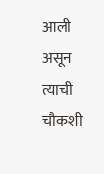आली असून त्याची चौकशी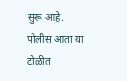सुरू आहे. पोलीस आता या टोळीत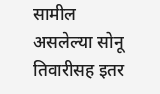सामील असलेल्या सोनू तिवारीसह इतर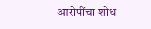आरोपींचा शोध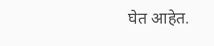घेत आहेत.